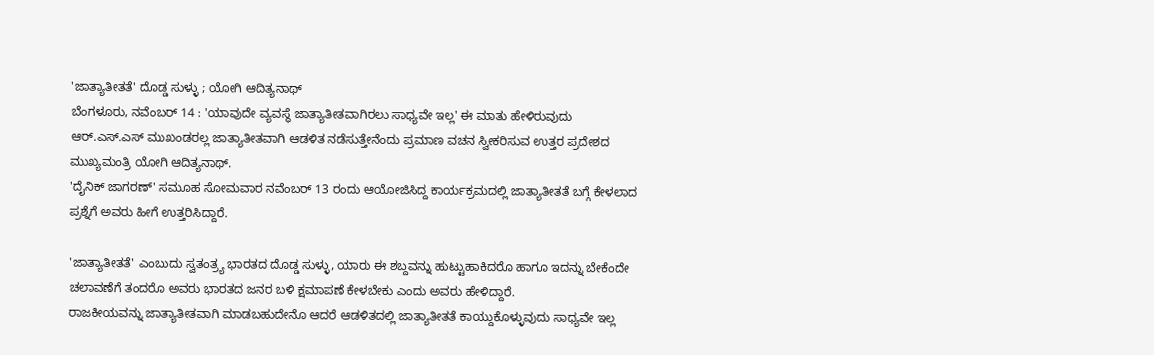'ಜಾತ್ಯಾತೀತತೆ' ದೊಡ್ಡ ಸುಳ್ಳು ; ಯೋಗಿ ಆದಿತ್ಯನಾಥ್
ಬೆಂಗಳೂರು, ನವೆಂಬರ್ 14 : 'ಯಾವುದೇ ವ್ಯವಸ್ಥೆ ಜಾತ್ಯಾತೀತವಾಗಿರಲು ಸಾಧ್ಯವೇ ಇಲ್ಲ' ಈ ಮಾತು ಹೇಳಿರುವುದು ಆರ್.ಎಸ್.ಎಸ್ ಮುಖಂಡರಲ್ಲ ಜಾತ್ಯಾತೀತವಾಗಿ ಆಡಳಿತ ನಡೆಸುತ್ತೇನೆಂದು ಪ್ರಮಾಣ ವಚನ ಸ್ವೀಕರಿಸುವ ಉತ್ತರ ಪ್ರದೇಶದ ಮುಖ್ಯಮಂತ್ರಿ ಯೋಗಿ ಆದಿತ್ಯನಾಥ್.
'ದೈನಿಕ್ ಜಾಗರಣ್' ಸಮೂಹ ಸೋಮವಾರ ನವೆಂಬರ್ 13 ರಂದು ಆಯೋಜಿಸಿದ್ದ ಕಾರ್ಯಕ್ರಮದಲ್ಲಿ ಜಾತ್ಯಾತೀತತೆ ಬಗ್ಗೆ ಕೇಳಲಾದ ಪ್ರಶ್ನೆಗೆ ಅವರು ಹೀಗೆ ಉತ್ತರಿಸಿದ್ದಾರೆ.

'ಜಾತ್ಯಾತೀತತೆ' ಎಂಬುದು ಸ್ವತಂತ್ರ್ಯ ಭಾರತದ ದೊಡ್ಡ ಸುಳ್ಳು, ಯಾರು ಈ ಶಬ್ದವನ್ನು ಹುಟ್ಟುಹಾಕಿದರೊ ಹಾಗೂ ಇದನ್ನು ಬೇಕೆಂದೇ ಚಲಾವಣೆಗೆ ತಂದರೊ ಅವರು ಭಾರತದ ಜನರ ಬಳಿ ಕ್ಷಮಾಪಣೆ ಕೇಳಬೇಕು ಎಂದು ಅವರು ಹೇಳಿದ್ದಾರೆ.
ರಾಜಕೀಯವನ್ನು ಜಾತ್ಯಾತೀತವಾಗಿ ಮಾಡಬಹುದೇನೊ ಆದರೆ ಆಡಳಿತದಲ್ಲಿ ಜಾತ್ಯಾತೀತತೆ ಕಾಯ್ದುಕೊಳ್ಳುವುದು ಸಾಧ್ಯವೇ ಇಲ್ಲ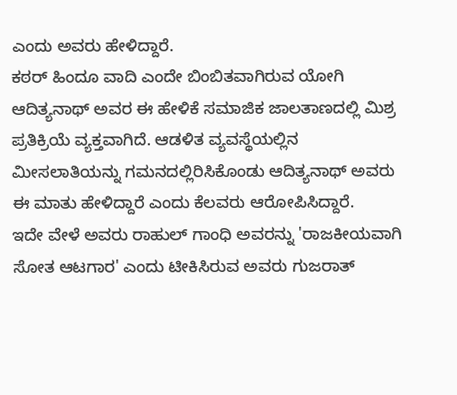ಎಂದು ಅವರು ಹೇಳಿದ್ದಾರೆ.
ಕಠರ್ ಹಿಂದೂ ವಾದಿ ಎಂದೇ ಬಿಂಬಿತವಾಗಿರುವ ಯೋಗಿ ಆದಿತ್ಯನಾಥ್ ಅವರ ಈ ಹೇಳಿಕೆ ಸಮಾಜಿಕ ಜಾಲತಾಣದಲ್ಲಿ ಮಿಶ್ರ ಪ್ರತಿಕ್ರಿಯೆ ವ್ಯಕ್ತವಾಗಿದೆ. ಆಡಳಿತ ವ್ಯವಸ್ಥೆಯಲ್ಲಿನ ಮೀಸಲಾತಿಯನ್ನು ಗಮನದಲ್ಲಿರಿಸಿಕೊಂಡು ಆದಿತ್ಯನಾಥ್ ಅವರು ಈ ಮಾತು ಹೇಳಿದ್ದಾರೆ ಎಂದು ಕೆಲವರು ಆರೋಪಿಸಿದ್ದಾರೆ.
ಇದೇ ವೇಳೆ ಅವರು ರಾಹುಲ್ ಗಾಂಧಿ ಅವರನ್ನು 'ರಾಜಕೀಯವಾಗಿ ಸೋತ ಆಟಗಾರ' ಎಂದು ಟೀಕಿಸಿರುವ ಅವರು ಗುಜರಾತ್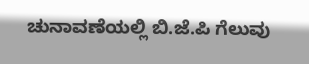ಚುನಾವಣೆಯಲ್ಲಿ ಬಿ.ಜೆ.ಪಿ ಗೆಲುವು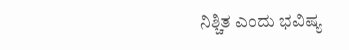ನಿಶ್ಚಿತ ಎಂದು ಭವಿಷ್ಯ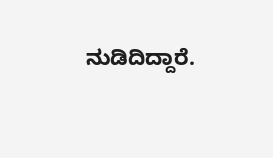ನುಡಿದಿದ್ದಾರೆ.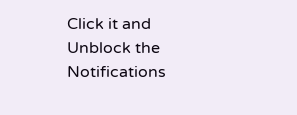Click it and Unblock the Notifications